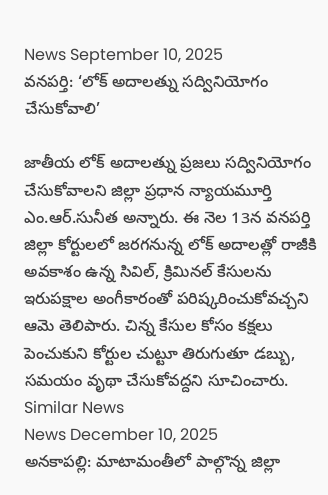News September 10, 2025
వనపర్తి: ‘లోక్ అదాలత్ను సద్వినియోగం చేసుకోవాలి’

జాతీయ లోక్ అదాలత్ను ప్రజలు సద్వినియోగం చేసుకోవాలని జిల్లా ప్రధాన న్యాయమూర్తి ఎం.ఆర్.సునీత అన్నారు. ఈ నెల 13న వనపర్తి జిల్లా కోర్టులలో జరగనున్న లోక్ అదాలత్లో రాజీకి అవకాశం ఉన్న సివిల్, క్రిమినల్ కేసులను ఇరుపక్షాల అంగీకారంతో పరిష్కరించుకోవచ్చని ఆమె తెలిపారు. చిన్న కేసుల కోసం కక్షలు పెంచుకుని కోర్టుల చుట్టూ తిరుగుతూ డబ్బు, సమయం వృథా చేసుకోవద్దని సూచించారు.
Similar News
News December 10, 2025
అనకాపల్లి: మాటామంతీలో పాల్గొన్న జిల్లా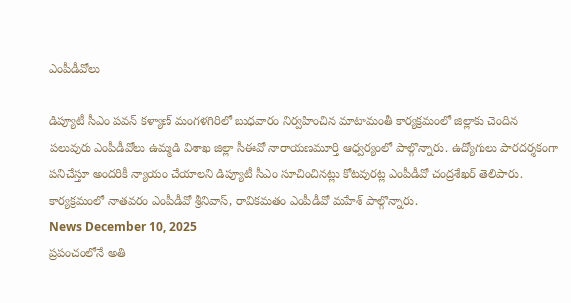ఎంపీడీవోలు

డిప్యూటీ సీఎం పవన్ కళ్యాణ్ మంగళగిరిలో బుధవారం నిర్వహించిన మాటామంతీ కార్యక్రమంలో జిల్లాకు చెందిన పలువురు ఎంపీడీవోలు ఉమ్మడి విశాఖ జిల్లా సీఈవో నారాయణమూర్తి ఆధ్వర్యంలో పాల్గొన్నారు. ఉద్యోగులు పారదర్శకంగా పనిచేస్తూ అందరికీ న్యాయం చేయాలని డిప్యూటీ సీఎం సూచించినట్లు కోటవురట్ల ఎంపీడీవో చంద్రశేఖర్ తెలిపారు. కార్యక్రమంలో నాతవరం ఎంపీడీవో శ్రీనివాస్, రావికమతం ఎంపీడీవో మహేశ్ పాల్గొన్నారు.
News December 10, 2025
ప్రపంచంలోనే అతి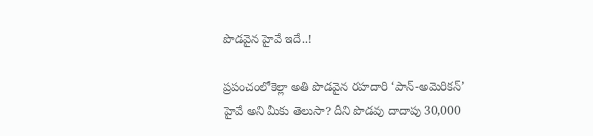పొడవైన హైవే ఇదే..!

ప్రపంచంలోకెల్లా అతి పొడవైన రహదారి ‘పాన్-అమెరికన్’ హైవే అని మీకు తెలుసా? దీని పొడవు దాదాపు 30,000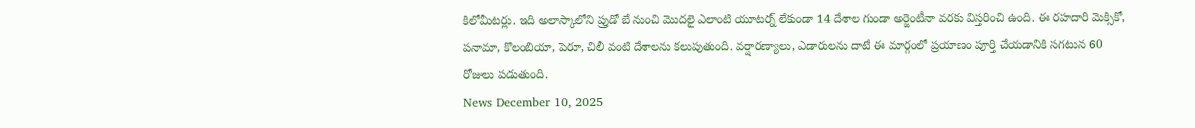కిలోమీటర్లు. ఇది అలాస్కాలోని ప్రుడో బే నుంచి మొదలై ఎలాంటి యూటర్న్ లేకుండా 14 దేశాల గుండా అర్జెంటీనా వరకు విస్తరించి ఉంది. ఈ రహదారి మెక్సికో, పనామా, కొలంబియా, పెరూ, చిలీ వంటి దేశాలను కలుపుతుంది. వర్షారణ్యాలు, ఎడారులను దాటే ఈ మార్గంలో ప్రయాణం పూర్తి చేయడానికి సగటున 60 రోజులు పడుతుంది.
News December 10, 2025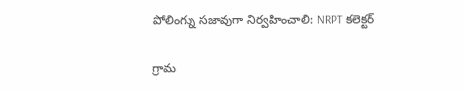పోలింగ్ను సజావుగా నిర్వహించాలి: NRPT కలెక్టర్

గ్రామ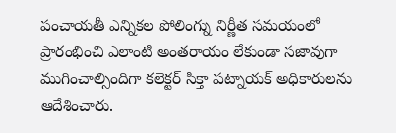పంచాయతీ ఎన్నికల పోలింగ్ను నిర్ణీత సమయంలో ప్రారంభించి ఎలాంటి అంతరాయం లేకుండా సజావుగా ముగించాల్సిందిగా కలెక్టర్ సిక్తా పట్నాయక్ అధికారులను ఆదేశించారు.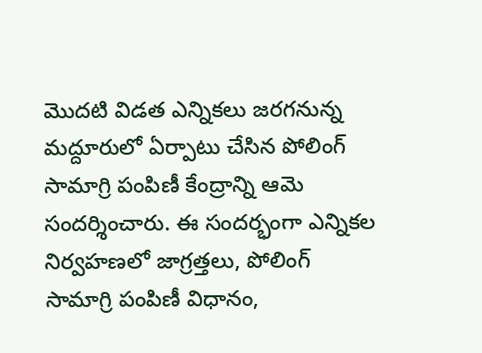మొదటి విడత ఎన్నికలు జరగనున్న మద్దూరులో ఏర్పాటు చేసిన పోలింగ్ సామాగ్రి పంపిణీ కేంద్రాన్ని ఆమె సందర్శించారు. ఈ సందర్భంగా ఎన్నికల నిర్వహణలో జాగ్రత్తలు, పోలింగ్ సామాగ్రి పంపిణీ విధానం,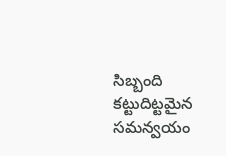సిబ్బంది కట్టుదిట్టమైన సమన్వయం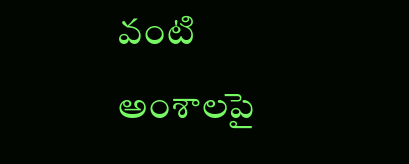వంటి అంశాలపై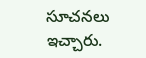సూచనలు ఇచ్చారు.